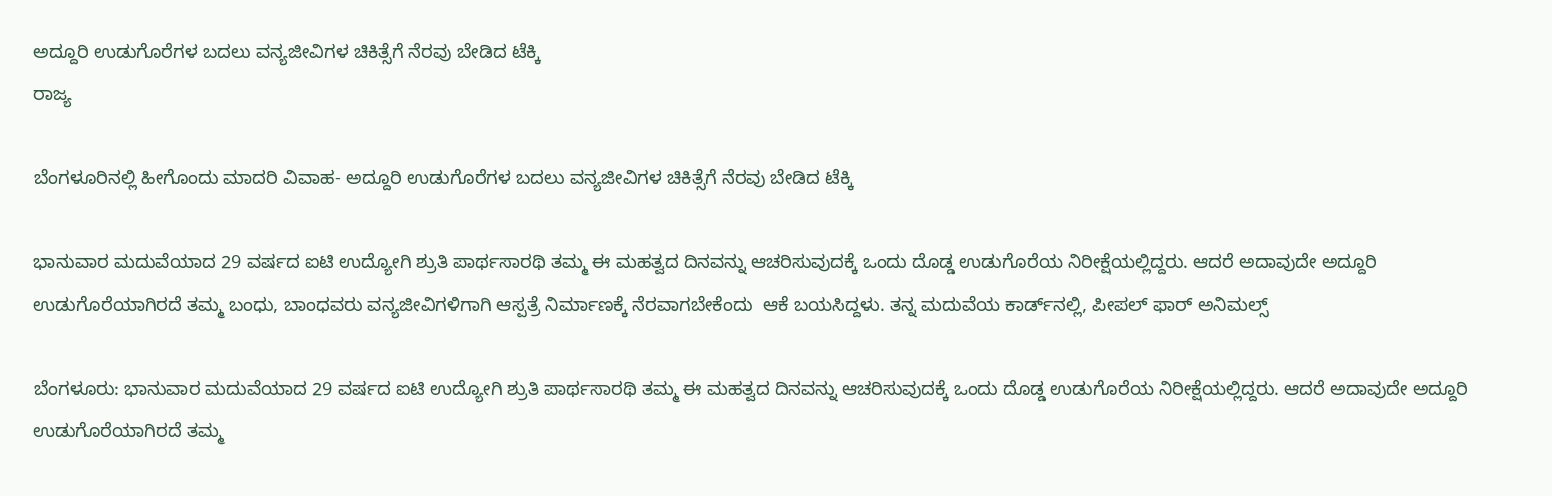ಅದ್ದೂರಿ ಉಡುಗೊರೆಗಳ ಬದಲು ವನ್ಯಜೀವಿಗಳ ಚಿಕಿತ್ಸೆಗೆ ನೆರವು ಬೇಡಿದ ಟೆಕ್ಕಿ
ರಾಜ್ಯ

ಬೆಂಗಳೂರಿನಲ್ಲಿ ಹೀಗೊಂದು ಮಾದರಿ ವಿವಾಹ- ಅದ್ದೂರಿ ಉಡುಗೊರೆಗಳ ಬದಲು ವನ್ಯಜೀವಿಗಳ ಚಿಕಿತ್ಸೆಗೆ ನೆರವು ಬೇಡಿದ ಟೆಕ್ಕಿ

ಭಾನುವಾರ ಮದುವೆಯಾದ 29 ವರ್ಷದ ಐಟಿ ಉದ್ಯೋಗಿ ಶ್ರುತಿ ಪಾರ್ಥಸಾರಥಿ ತಮ್ಮ ಈ ಮಹತ್ವದ ದಿನವನ್ನು ಆಚರಿಸುವುದಕ್ಕೆ ಒಂದು ದೊಡ್ಡ ಉಡುಗೊರೆಯ ನಿರೀಕ್ಷೆಯಲ್ಲಿದ್ದರು. ಆದರೆ ಅದಾವುದೇ ಅದ್ದೂರಿ ಉಡುಗೊರೆಯಾಗಿರದೆ ತಮ್ಮ ಬಂಧು, ಬಾಂಧವರು ವನ್ಯಜೀವಿಗಳಿಗಾಗಿ ಆಸ್ಪತ್ರೆ ನಿರ್ಮಾಣಕ್ಕೆ ನೆರವಾಗಬೇಕೆಂದು  ಆಕೆ ಬಯಸಿದ್ದಳು. ತನ್ನ ಮದುವೆಯ ಕಾರ್ಡ್‌ನಲ್ಲಿ, ಪೀಪಲ್ ಫಾರ್ ಅನಿಮಲ್ಸ್

ಬೆಂಗಳೂರು: ಭಾನುವಾರ ಮದುವೆಯಾದ 29 ವರ್ಷದ ಐಟಿ ಉದ್ಯೋಗಿ ಶ್ರುತಿ ಪಾರ್ಥಸಾರಥಿ ತಮ್ಮ ಈ ಮಹತ್ವದ ದಿನವನ್ನು ಆಚರಿಸುವುದಕ್ಕೆ ಒಂದು ದೊಡ್ಡ ಉಡುಗೊರೆಯ ನಿರೀಕ್ಷೆಯಲ್ಲಿದ್ದರು. ಆದರೆ ಅದಾವುದೇ ಅದ್ದೂರಿ ಉಡುಗೊರೆಯಾಗಿರದೆ ತಮ್ಮ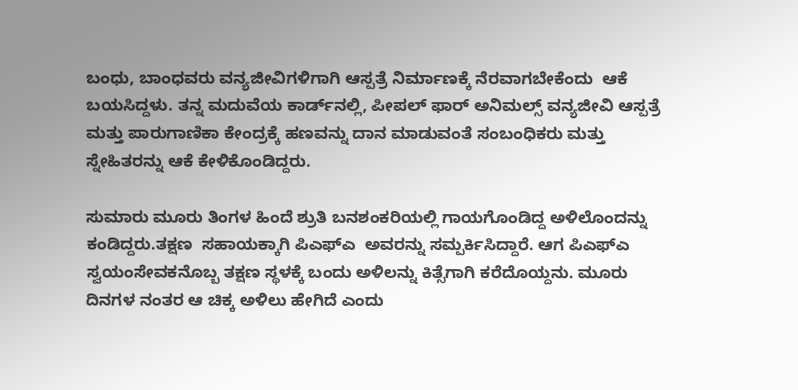ಬಂಧು, ಬಾಂಧವರು ವನ್ಯಜೀವಿಗಳಿಗಾಗಿ ಆಸ್ಪತ್ರೆ ನಿರ್ಮಾಣಕ್ಕೆ ನೆರವಾಗಬೇಕೆಂದು  ಆಕೆ ಬಯಸಿದ್ದಳು. ತನ್ನ ಮದುವೆಯ ಕಾರ್ಡ್‌ನಲ್ಲಿ, ಪೀಪಲ್ ಫಾರ್ ಅನಿಮಲ್ಸ್ ವನ್ಯಜೀವಿ ಆಸ್ಪತ್ರೆ ಮತ್ತು ಪಾರುಗಾಣಿಕಾ ಕೇಂದ್ರಕ್ಕೆ ಹಣವನ್ನು ದಾನ ಮಾಡುವಂತೆ ಸಂಬಂಧಿಕರು ಮತ್ತು ಸ್ನೇಹಿತರನ್ನು ಆಕೆ ಕೇಳಿಕೊಂಡಿದ್ದರು.

ಸುಮಾರು ಮೂರು ತಿಂಗಳ ಹಿಂದೆ ಶ್ರುತಿ ಬನಶಂಕರಿಯಲ್ಲಿ ಗಾಯಗೊಂಡಿದ್ದ ಅಳಿಲೊಂದನ್ನು ಕಂಡಿದ್ದರು.ತಕ್ಷಣ  ಸಹಾಯಕ್ಕಾಗಿ ಪಿಎಫ್‌ಎ  ಅವರನ್ನು ಸಮ್ಪರ್ಕಿಸಿದ್ದಾರೆ. ಆಗ ಪಿಎಫ್‌ಎ ಸ್ವಯಂಸೇವಕನೊಬ್ಬ ತಕ್ಷಣ ಸ್ಥಳಕ್ಕೆ ಬಂದು ಅಳಿಲನ್ನು ಕಿತ್ಸೆಗಾಗಿ ಕರೆದೊಯ್ದನು. ಮೂರು ದಿನಗಳ ನಂತರ ಆ ಚಿಕ್ಕ ಅಳಿಲು ಹೇಗಿದೆ ಎಂದು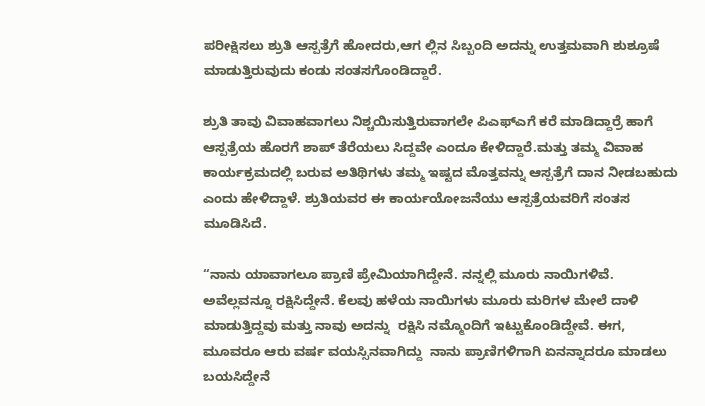ಪರೀಕ್ಷಿಸಲು ಶ್ರುತಿ ಆಸ್ಪತ್ರೆಗೆ ಹೋದರು,ಆಗ ಲ್ಲಿನ ಸಿಬ್ಬಂದಿ ಅದನ್ನು ಉತ್ತಮವಾಗಿ ಶುಶ್ರೂಷೆ ಮಾಡುತ್ತಿರುವುದು ಕಂಡು ಸಂತಸಗೊಂಡಿದ್ದಾರೆ.

ಶ್ರುತಿ ತಾವು ವಿವಾಹವಾಗಲು ನಿಶ್ಚಯಿಸುತ್ತಿರುವಾಗಲೇ ಪಿಎಫ್‌ಎಗೆ ಕರೆ ಮಾಡಿದ್ದಾರ್ರೆ ಹಾಗೆ ಆಸ್ಪತ್ರೆಯ ಹೊರಗೆ ಶಾಪ್ ತೆರೆಯಲು ಸಿದ್ದವೇ ಎಂದೂ ಕೇಳಿದ್ದಾರೆ.ಮತ್ತು ತಮ್ಮ ವಿವಾಹ ಕಾರ್ಯಕ್ರಮದಲ್ಲಿ ಬರುವ ಅತಿಥಿಗಳು ತಮ್ಮ ಇಷ್ಟದ ಮೊತ್ತವನ್ನು ಆಸ್ಪತ್ರೆಗೆ ದಾನ ನೀಡಬಹುದು ಎಂದು ಹೇಳಿದ್ದಾಳೆ. ಶ್ರುತಿಯವರ ಈ ಕಾರ್ಯಯೋಜನೆಯು ಆಸ್ಪತ್ರೆಯವರಿಗೆ ಸಂತಸ ಮೂಡಿಸಿದೆ.

“ನಾನು ಯಾವಾಗಲೂ ಪ್ರಾಣಿ ಪ್ರೇಮಿಯಾಗಿದ್ದೇನೆ. ನನ್ನಲ್ಲಿ ಮೂರು ನಾಯಿಗಳಿವೆ. ಅವೆಲ್ಲವನ್ನೂ ರಕ್ಷಿಸಿದ್ದೇನೆ. ಕೆಲವು ಹಳೆಯ ನಾಯಿಗಳು ಮೂರು ಮರಿಗಳ ಮೇಲೆ ದಾಳಿ ಮಾಡುತ್ತಿದ್ದವು ಮತ್ತು ನಾವು ಅದನ್ನು  ರಕ್ಷಿಸಿ ನಮ್ಮೊಂದಿಗೆ ಇಟ್ಟುಕೊಂಡಿದ್ದೇವೆ. ಈಗ, ಮೂವರೂ ಆರು ವರ್ಷ ವಯಸ್ಸಿನವಾಗಿದ್ದು  ನಾನು ಪ್ರಾಣಿಗಳಿಗಾಗಿ ಏನನ್ನಾದರೂ ಮಾಡಲು ಬಯಸಿದ್ದೇನೆ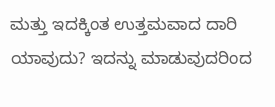ಮತ್ತು ಇದಕ್ಕಿಂತ ಉತ್ತಮವಾದ ದಾರಿ ಯಾವುದು? ಇದನ್ನು ಮಾಡುವುದರಿಂದ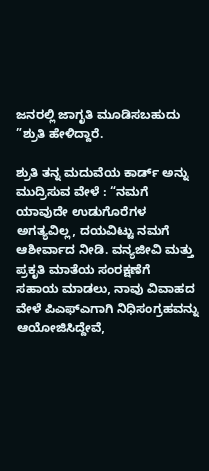ಜನರಲ್ಲಿ ಜಾಗೃತಿ ಮೂಡಿಸಬಹುದು ”ಶ್ರುತಿ ಹೇಳಿದ್ದಾರೆ.

ಶ್ರುತಿ ತನ್ನ ಮದುವೆಯ ಕಾರ್ಡ್ ಅನ್ನು ಮುದ್ರಿಸುವ ವೇಳೆ : “ನಮಗೆ ಯಾವುದೇ ಉಡುಗೊರೆಗಳ ಅಗತ್ಯವಿಲ್ಲ, ದಯವಿಟ್ಟು ನಮಗೆ ಆಶೀರ್ವಾದ ನೀಡಿ. ವನ್ಯಜೀವಿ ಮತ್ತು  ಪ್ರಕೃತಿ ಮಾತೆಯ ಸಂರಕ್ಷಣೆಗೆ  ಸಹಾಯ ಮಾಡಲು, ನಾವು ವಿವಾಹದ ವೇಳೆ ಪಿಎಫ್‌ಎಗಾಗಿ ನಿಧಿಸಂಗ್ರಹವನ್ನು ಆಯೋಜಿಸಿದ್ದೇವೆ,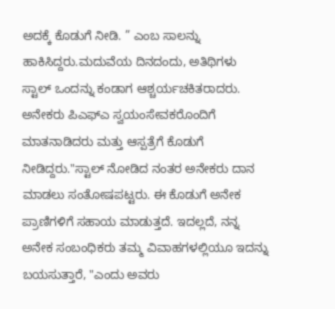ಅದಕ್ಕೆ ಕೊಡುಗೆ ನೀಡಿ. ” ಎಂಬ ಸಾಲನ್ನು ಹಾಕಿಸಿದ್ದರು.ಮದುವೆಯ ದಿನದಂದು, ಅತಿಥಿಗಳು ಸ್ಟಾಲ್ ಒಂದನ್ನು ಕಂಡಾಗ ಆಶ್ಚರ್ಯಚಕಿತರಾದರು. ಅನೇಕರು ಪಿಎಫ್‌ಎ ಸ್ವಯಂಸೇವಕರೊಂದಿಗೆ ಮಾತನಾಡಿದರು ಮತ್ತು ಆಸ್ಪತ್ರೆಗೆ ಕೊಡುಗೆ ನೀಡಿದ್ದರು."ಸ್ಟಾಲ್ ನೋಡಿದ ನಂತರ ಅನೇಕರು ದಾನ ಮಾಡಲು ಸಂತೋಷಪಟ್ಟರು. ಈ ಕೊಡುಗೆ ಅನೇಕ ಪ್ರಾಣಿಗಳಿಗೆ ಸಹಾಯ ಮಾಡುತ್ತದೆ. ಇದಲ್ಲದೆ, ನನ್ನ ಅನೇಕ ಸಂಬಂಧಿಕರು ತಮ್ಮ ವಿವಾಹಗಳಲ್ಲಿಯೂ ಇದನ್ನು ಬಯಸುತ್ತಾರೆ, "ಎಂದು ಅವರು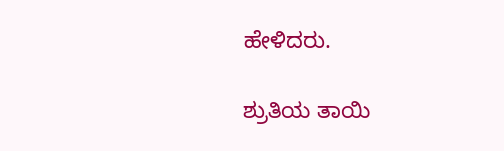ಹೇಳಿದರು.

ಶ್ರುತಿಯ ತಾಯಿ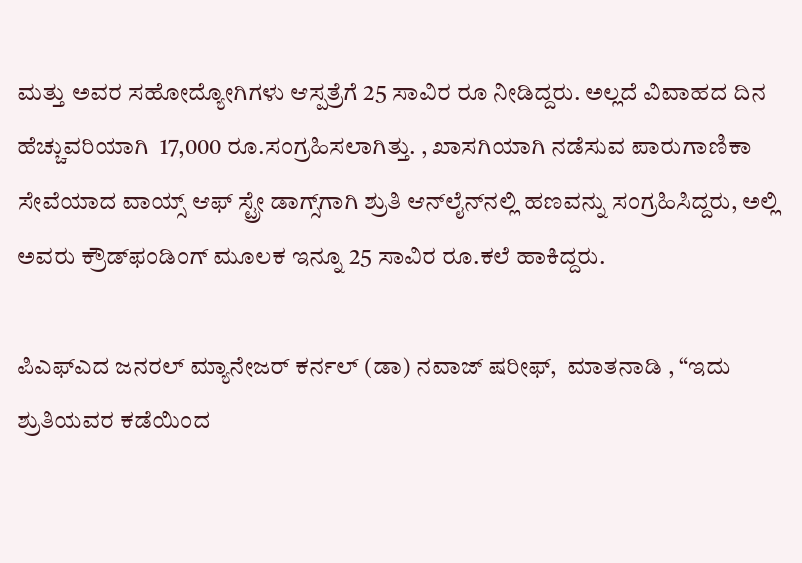ಮತ್ತು ಅವರ ಸಹೋದ್ಯೋಗಿಗಳು ಆಸ್ಪತ್ರೆಗೆ 25 ಸಾವಿರ ರೂ ನೀಡಿದ್ದರು. ಅಲ್ಲದೆ ವಿವಾಹದ ದಿನ ಹೆಚ್ಚುವರಿಯಾಗಿ  17,000 ರೂ.ಸಂಗ್ರಹಿಸಲಾಗಿತ್ತು. , ಖಾಸಗಿಯಾಗಿ ನಡೆಸುವ ಪಾರುಗಾಣಿಕಾ ಸೇವೆಯಾದ ವಾಯ್ಸ್ ಆಫ್ ಸ್ಟ್ರೇ ಡಾಗ್ಸ್‌ಗಾಗಿ ಶ್ರುತಿ ಆನ್‌ಲೈನ್‌ನಲ್ಲಿ ಹಣವನ್ನು ಸಂಗ್ರಹಿಸಿದ್ದರು, ಅಲ್ಲಿ ಅವರು ಕ್ರೌಡ್‌ಫಂಡಿಂಗ್ ಮೂಲಕ ಇನ್ನೂ 25 ಸಾವಿರ ರೂ.ಕಲೆ ಹಾಕಿದ್ದರು.

ಪಿಎಫ್‌ಎದ ಜನರಲ್ ಮ್ಯಾನೇಜರ್ ಕರ್ನಲ್ (ಡಾ) ನವಾಜ್ ಷರೀಫ್,  ಮಾತನಾಡಿ , “ಇದು ಶ್ರುತಿಯವರ ಕಡೆಯಿಂದ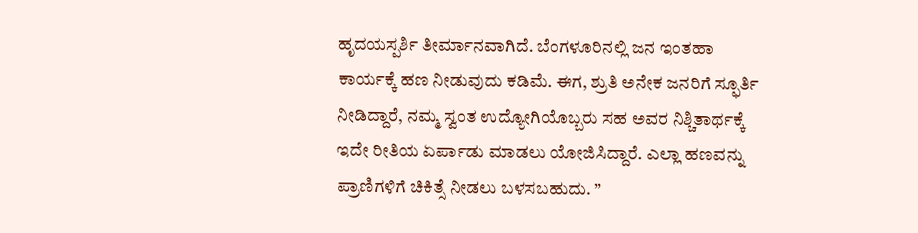ಹೃದಯಸ್ಪರ್ಶಿ ತೀರ್ಮಾನವಾಗಿದೆ. ಬೆಂಗಳೂರಿನಲ್ಲಿ ಜನ ಇಂತಹಾ ಕಾರ್ಯಕ್ಕೆ ಹಣ ನೀಡುವುದು ಕಡಿಮೆ. ಈಗ, ಶ್ರುತಿ ಅನೇಕ ಜನರಿಗೆ ಸ್ಫೂರ್ತಿ ನೀಡಿದ್ದಾರೆ, ನಮ್ಮ ಸ್ವಂತ ಉದ್ಯೋಗಿಯೊಬ್ಬರು ಸಹ ಅವರ ನಿಶ್ಚಿತಾರ್ಥಕ್ಕೆ ಇದೇ ರೀತಿಯ ಏರ್ಪಾಡು ಮಾಡಲು ಯೋಜಿಸಿದ್ದಾರೆ. ಎಲ್ಲಾ ಹಣವನ್ನು ಪ್ರಾಣಿಗಳಿಗೆ ಚಿಕಿತ್ಸೆ ನೀಡಲು ಬಳಸಬಹುದು. ”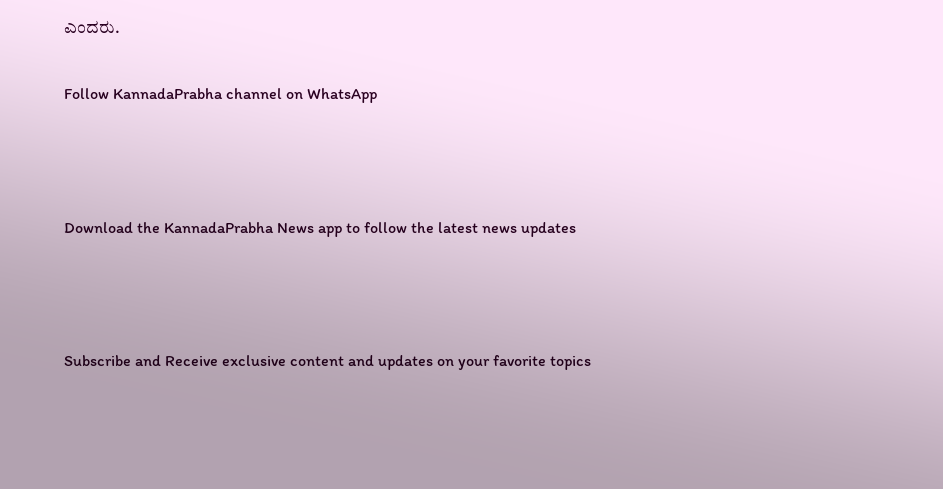ಎಂದರು.

Follow KannadaPrabha channel on WhatsApp



Download the KannadaPrabha News app to follow the latest news updates



Subscribe and Receive exclusive content and updates on your favorite topics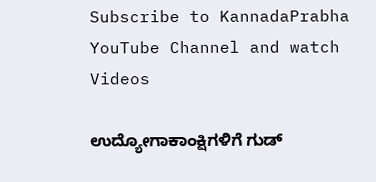Subscribe to KannadaPrabha YouTube Channel and watch Videos

ಉದ್ಯೋಗಾಕಾಂಕ್ಷಿಗಳಿಗೆ ಗುಡ್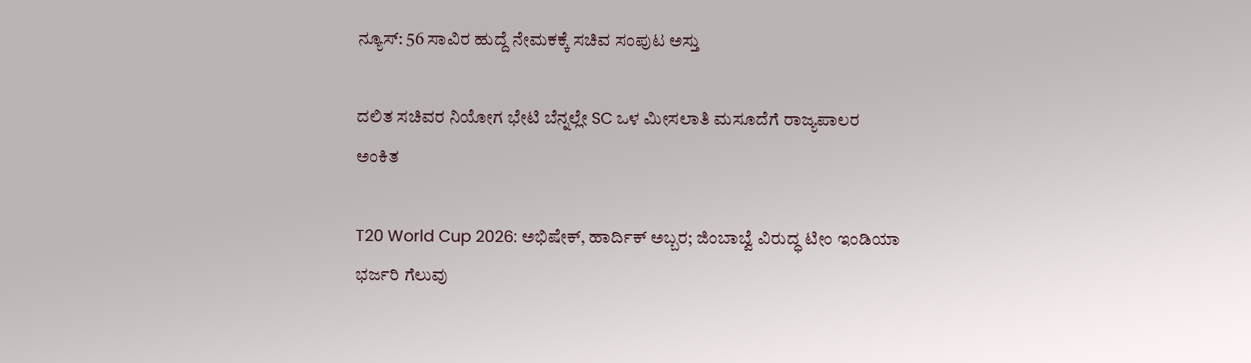ನ್ಯೂಸ್: 56 ಸಾವಿರ ಹುದ್ದೆ ನೇಮಕಕ್ಕೆ ಸಚಿವ ಸಂಪುಟ ಅಸ್ತು

ದಲಿತ ಸಚಿವರ ನಿಯೋಗ ಭೇಟಿ ಬೆನ್ನಲ್ಲೇ SC ಒಳ ಮೀಸಲಾತಿ ಮಸೂದೆಗೆ ರಾಜ್ಯಪಾಲರ ಅಂಕಿತ

T20 World Cup 2026: ಅಭಿಷೇಕ್, ಹಾರ್ದಿಕ್ ಅಬ್ಬರ; ಜಿಂಬಾಬ್ವೆ ವಿರುದ್ಧ ಟೀಂ ಇಂಡಿಯಾ ಭರ್ಜರಿ ಗೆಲುವು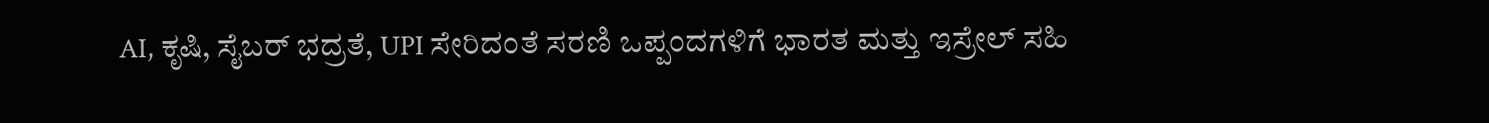AI, ಕೃಷಿ, ಸೈಬರ್ ಭದ್ರತೆ, UPI ಸೇರಿದಂತೆ ಸರಣಿ ಒಪ್ಪಂದಗಳಿಗೆ ಭಾರತ ಮತ್ತು ಇಸ್ರೇಲ್ ಸಹಿ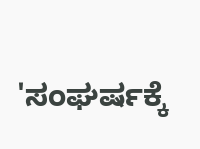'ಸಂಘರ್ಷಕ್ಕೆ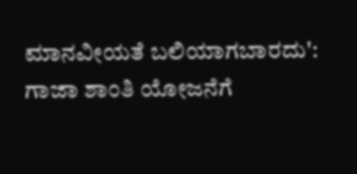ಮಾನವೀಯತೆ ಬಲಿಯಾಗಬಾರದು': ಗಾಜಾ ಶಾಂತಿ ಯೋಜನೆಗೆ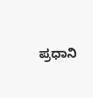ಪ್ರಧಾನಿ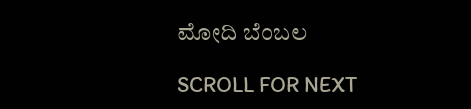ಮೋದಿ ಬೆಂಬಲ

SCROLL FOR NEXT